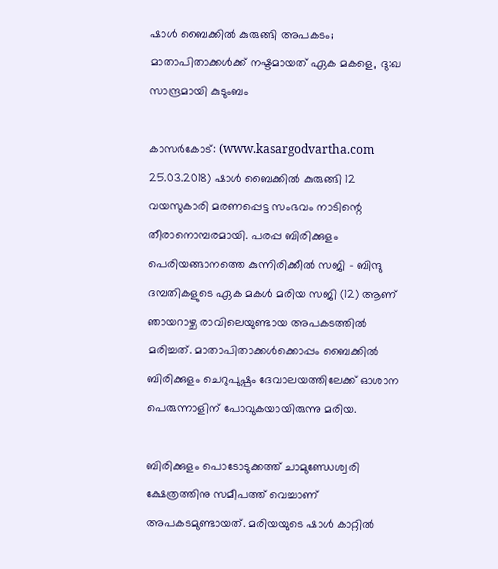ഷാള്‍ ബൈക്കില്‍ കുരുങ്ങി അപകടം; മാതാപിതാക്കള്‍ക്ക് നഷ്ടമായത് ഏക മകളെ, ദു:ഖ സാന്ദ്രമായി കുടുംബം

കാസര്‍കോട്: (www.kasargodvartha.com 25.03.2018) ഷാള്‍ ബൈക്കില്‍ കുരുങ്ങി 12 വയസുകാരി മരണപ്പെട്ട സംഭവം നാടിന്റെ തീരാനൊമ്പരമായി. പരപ്പ ബിരിക്കുളം പെരിയങ്ങാനത്തെ കുന്നിരിക്കീല്‍ സജി - ബിന്ദു ദമ്പതികളുടെ ഏക മകള്‍ മരിയ സജി (12) ആണ് ഞായറാഴ്ച രാവിലെയുണ്ടായ അപകടത്തില്‍ മരിച്ചത്. മാതാപിതാക്കള്‍ക്കൊപ്പം ബൈക്കില്‍ ബിരിക്കുളം ചെറുപുഷ്പം ദേവാലയത്തിലേക്ക് ഓശാന പെരുന്നാളിന് പോവുകയായിരുന്നു മരിയ.

ബിരിക്കുളം പൊടോടുക്കത്ത് ചാമുണ്ഡേശ്വരി ക്ഷേത്രത്തിനു സമീപത്ത് വെച്ചാണ് അപകടമുണ്ടായത്. മരിയയുടെ ഷാള്‍ കാറ്റില്‍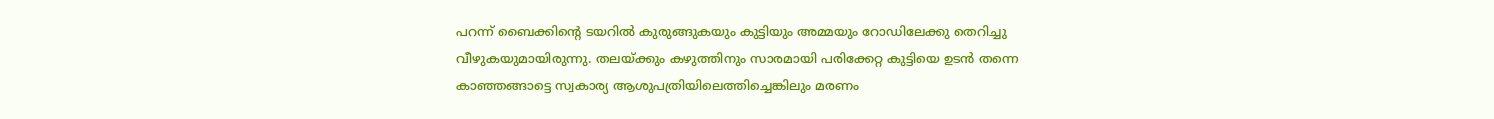പറന്ന് ബൈക്കിന്റെ ടയറില്‍ കുരുങ്ങുകയും കുട്ടിയും അമ്മയും റോഡിലേക്കു തെറിച്ചു വീഴുകയുമായിരുന്നു. തലയ്ക്കും കഴുത്തിനും സാരമായി പരിക്കേറ്റ കുട്ടിയെ ഉടന്‍ തന്നെ കാഞ്ഞങ്ങാട്ടെ സ്വകാര്യ ആശുപത്രിയിലെത്തിച്ചെങ്കിലും മരണം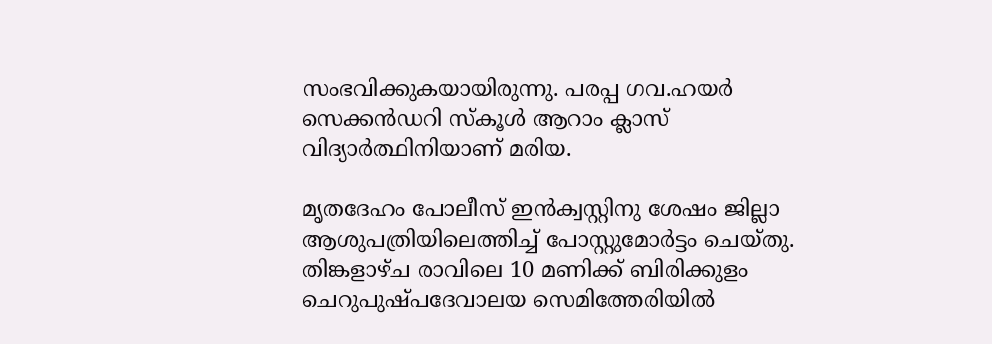സംഭവിക്കുകയായിരുന്നു. പരപ്പ ഗവ.ഹയര്‍ സെക്കന്‍ഡറി സ്‌കൂള്‍ ആറാം ക്ലാസ് വിദ്യാര്‍ത്ഥിനിയാണ് മരിയ.

മൃതദേഹം പോലീസ് ഇന്‍ക്വസ്റ്റിനു ശേഷം ജില്ലാ ആശുപത്രിയിലെത്തിച്ച് പോസ്റ്റുമോര്‍ട്ടം ചെയ്തു. തിങ്കളാഴ്ച രാവിലെ 10 മണിക്ക് ബിരിക്കുളം ചെറുപുഷ്പദേവാലയ സെമിത്തേരിയില്‍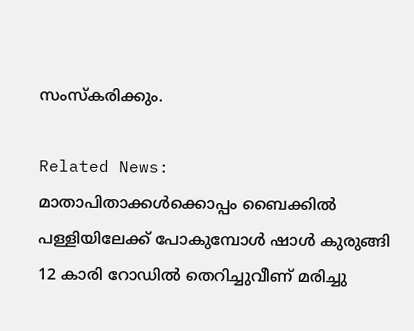സംസ്‌കരിക്കും.

Related News:
മാതാപിതാക്കള്‍ക്കൊപ്പം ബൈക്കില്‍ പള്ളിയിലേക്ക് പോകുമ്പോള്‍ ഷാള്‍ കുരുങ്ങി 12 കാരി റോഡില്‍ തെറിച്ചുവീണ് മരിച്ചു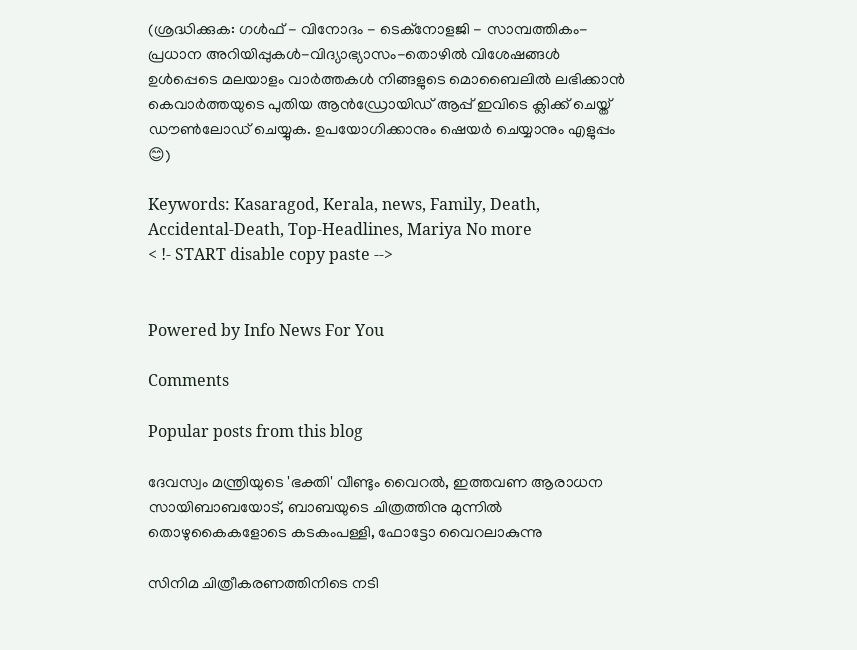(ശ്രദ്ധിക്കുക: ഗൾഫ് - വിനോദം - ടെക്നോളജി - സാമ്പത്തികം- പ്രധാന അറിയിപ്പുകൾ-വിദ്യാഭ്യാസം-തൊഴിൽ വിശേഷങ്ങൾ ഉൾപ്പെടെ മലയാളം വാർത്തകൾ നിങ്ങളുടെ മൊബൈലിൽ ലഭിക്കാൻ കെവാർത്തയുടെ പുതിയ ആൻഡ്രോയിഡ് ആപ്പ് ഇവിടെ ക്ലിക്ക് ചെയ്ത് ഡൗൺലോഡ് ചെയ്യുക. ഉപയോഗിക്കാനും ഷെയർ ചെയ്യാനും എളുപ്പം 😊)

Keywords: Kasaragod, Kerala, news, Family, Death, Accidental-Death, Top-Headlines, Mariya No more
< !- START disable copy paste -->


Powered by Info News For You

Comments

Popular posts from this blog

ദേവസ്വം മന്ത്രിയുടെ 'ഭക്തി' വീണ്ടും വൈറല്‍, ഇത്തവണ ആരാധന സായിബാബയോട്, ബാബയുടെ ചിത്രത്തിനു മുന്നില്‍ തൊഴുകൈകളോടെ കടകംപള്ളി, ഫോട്ടോ വൈറലാകുന്നു

സിനിമ ചിത്രീകരണത്തിനിടെ നടി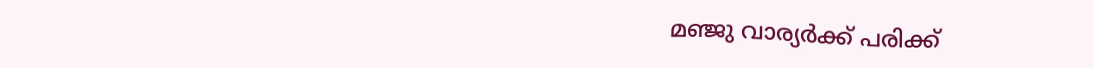മഞ്ജു വാര്യര്‍ക്ക് പരിക്ക്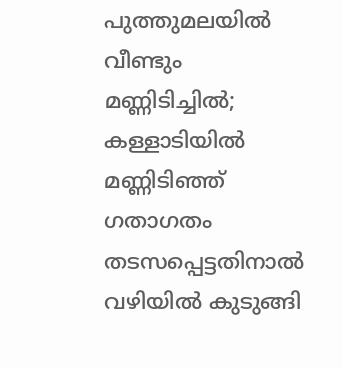പുത്തുമലയില്‍ വീണ്ടും മണ്ണിടിച്ചില്‍; കള്ളാടിയില്‍ മണ്ണിടിഞ്ഞ് ഗതാഗതം തടസപ്പെട്ടതിനാല്‍ വഴിയില്‍ കുടുങ്ങി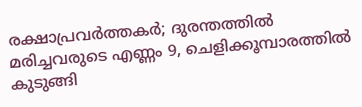രക്ഷാപ്രവര്‍ത്തകര്‍; ദുരന്തത്തില്‍ മരിച്ചവരുടെ എണ്ണം 9, ചെളിക്കൂമ്പാരത്തില്‍ കുടുങ്ങി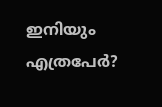ഇനിയും എത്രപേര്‍?